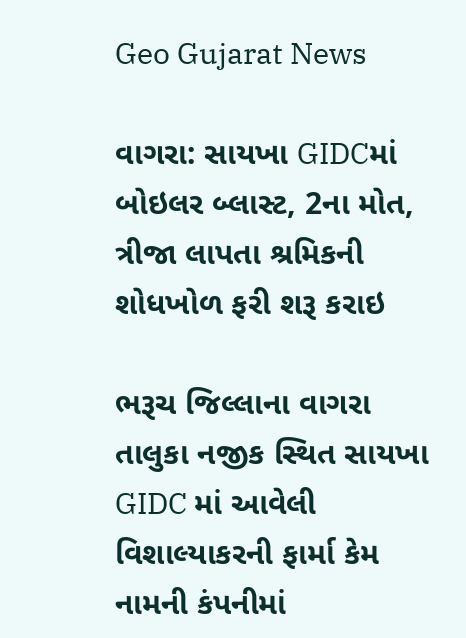Geo Gujarat News

વાગરા: સાયખા GIDCમાં બોઇલર બ્લાસ્ટ, 2ના મોત, ત્રીજા લાપતા શ્રમિકની શોધખોળ ફરી શરૂ કરાઇ

ભરૂચ જિલ્લાના વાગરા તાલુકા નજીક સ્થિત સાયખા GIDC માં આવેલી વિશાલ્યાકરની ફાર્મા કેમ નામની કંપનીમાં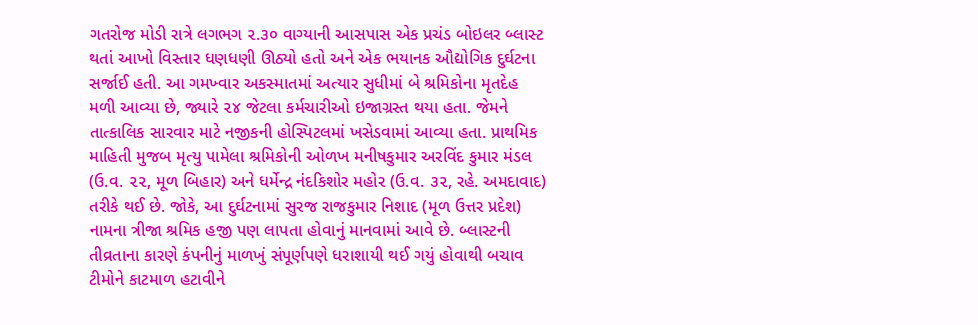ગતરોજ મોડી રાત્રે લગભગ ૨.૩૦ વાગ્યાની આસપાસ એક પ્રચંડ બોઇલર બ્લાસ્ટ થતાં આખો વિસ્તાર ધણધણી ઊઠ્યો હતો અને એક ભયાનક ઔદ્યોગિક દુર્ઘટના સર્જાઈ હતી. આ ગમખ્વાર અકસ્માતમાં અત્યાર સુધીમાં બે શ્રમિકોના મૃતદેહ મળી આવ્યા છે, જ્યારે ૨૪ જેટલા કર્મચારીઓ ઇજાગ્રસ્ત થયા હતા. જેમને તાત્કાલિક સારવાર માટે નજીકની હોસ્પિટલમાં ખસેડવામાં આવ્યા હતા. પ્રાથમિક માહિતી મુજબ મૃત્યુ પામેલા શ્રમિકોની ઓળખ મનીષકુમાર અરવિંદ કુમાર મંડલ (ઉ.વ. ૨૨, મૂળ બિહાર) અને ધર્મેન્દ્ર નંદકિશોર મહોર (ઉ.વ. ૩૨, રહે. અમદાવાદ) તરીકે થઈ છે. જોકે, આ દુર્ઘટનામાં સુરજ રાજકુમાર નિશાદ (મૂળ ઉત્તર પ્રદેશ) નામના ત્રીજા શ્રમિક હજી પણ લાપતા હોવાનું માનવામાં આવે છે. બ્લાસ્ટની તીવ્રતાના કારણે કંપનીનું માળખું સંપૂર્ણપણે ધરાશાયી થઈ ગયું હોવાથી બચાવ ટીમોને કાટમાળ હટાવીને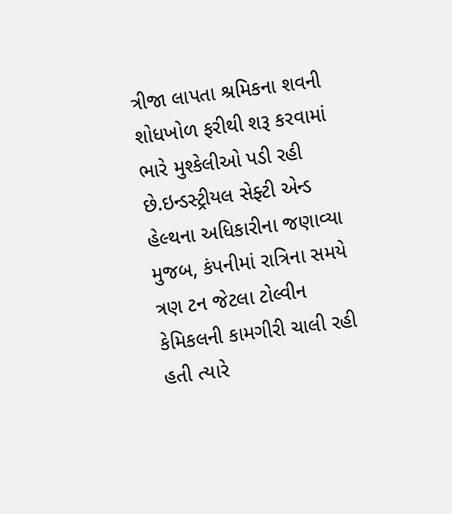ત્રીજા લાપતા શ્રમિકના શવની શોધખોળ ફરીથી શરૂ કરવામાં ભારે મુશ્કેલીઓ પડી રહી છે.ઇન્ડસ્ટ્રીયલ સેફ્ટી એન્ડ હેલ્થના અધિકારીના જણાવ્યા મુજબ, કંપનીમાં રાત્રિના સમયે ત્રણ ટન જેટલા ટોલ્વીન કેમિકલની કામગીરી ચાલી રહી હતી ત્યારે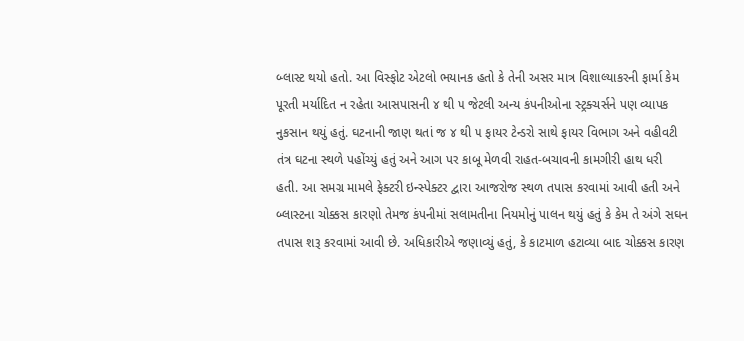બ્લાસ્ટ થયો હતો. આ વિસ્ફોટ એટલો ભયાનક હતો કે તેની અસર માત્ર વિશાલ્યાકરની ફાર્મા કેમ પૂરતી મર્યાદિત ન રહેતા આસપાસની ૪ થી ૫ જેટલી અન્ય કંપનીઓના સ્ટ્રક્ચર્સને પણ વ્યાપક નુકસાન થયું હતું. ઘટનાની જાણ થતાં જ ૪ થી ૫ ફાયર ટેન્ડરો સાથે ફાયર વિભાગ અને વહીવટી તંત્ર ઘટના સ્થળે પહોંચ્યું હતું અને આગ પર કાબૂ મેળવી રાહત-બચાવની કામગીરી હાથ ધરી હતી. આ સમગ્ર મામલે ફેક્ટરી ઇન્સ્પેક્ટર દ્વારા આજરોજ સ્થળ તપાસ કરવામાં આવી હતી અને બ્લાસ્ટના ચોક્કસ કારણો તેમજ કંપનીમાં સલામતીના નિયમોનું પાલન થયું હતું કે કેમ તે અંગે સઘન તપાસ શરૂ કરવામાં આવી છે. અધિકારીએ જણાવ્યું હતું, કે કાટમાળ હટાવ્યા બાદ ચોક્કસ કારણ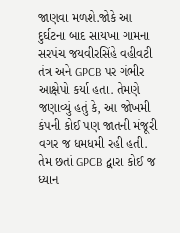જાણવા મળશે.જોકે આ દુર્ઘટના બાદ સાયખા ગામના સરપંચ જયવીરસિંહે વહીવટી તંત્ર અને GPCB પર ગંભીર આક્ષેપો કર્યા હતા. તેમણે જણાવ્યું હતું કે, આ જોખમી કંપની કોઈ પણ જાતની મંજૂરી વગર જ ધમધમી રહી હતી. તેમ છતાં GPCB દ્વારા કોઈ જ ધ્યાન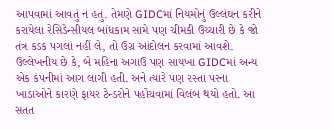આપવામાં આવતું ન હતું. તેમણે GIDCમાં નિયમોનું ઉલ્લંઘન કરીને કરાયેલા રેસિડેન્સીયલ બાંધકામ સામે પણ ચીમકી ઉચ્ચારી છે કે જો તંત્ર કડક પગલાં નહીં લે, તો ઉગ્ર આંદોલન કરવામાં આવશે. ઉલ્લેખનીય છે કે, બે મહિના અગાઉ પણ સાયખા GIDCમાં અન્ય એક કંપનીમાં આગ લાગી હતી. અને ત્યારે પણ રસ્તા પરના ખાડાઓને કારણે ફાયર ટેન્ડરોને પહોંચવામાં વિલંબ થયો હતો. આ સતત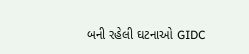બની રહેલી ઘટનાઓ GIDC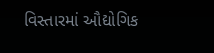વિસ્તારમાં ઔદ્યોગિક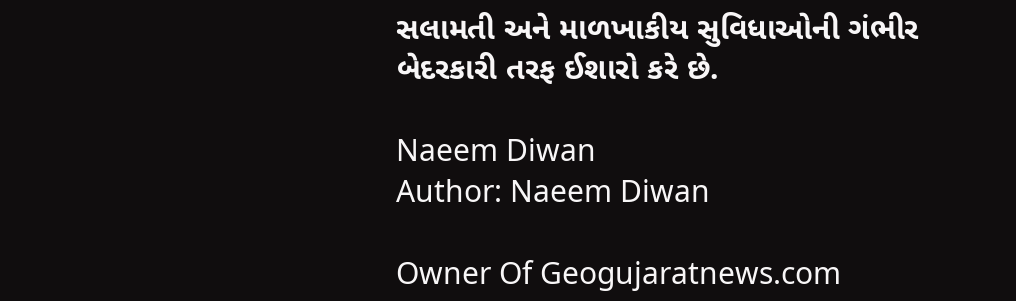સલામતી અને માળખાકીય સુવિધાઓની ગંભીર બેદરકારી તરફ ઈશારો કરે છે.

Naeem Diwan
Author: Naeem Diwan

Owner Of Geogujaratnews.com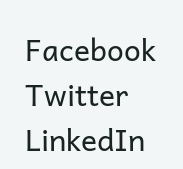Facebook
Twitter
LinkedIn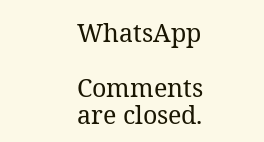WhatsApp

Comments are closed.